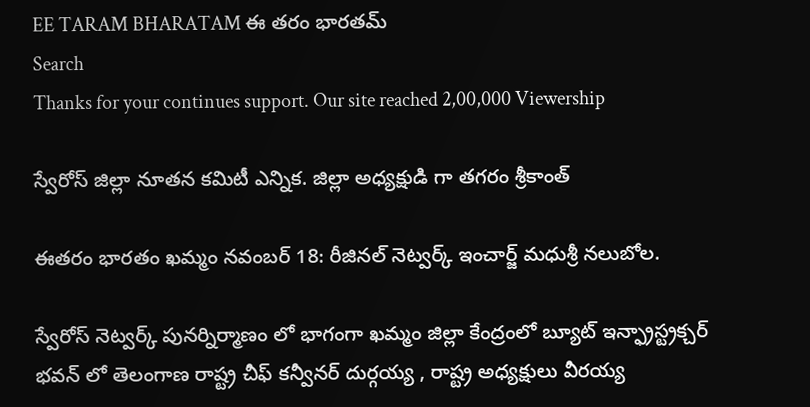EE TARAM BHARATAM ఈ తరం భారతమ్
Search
Thanks for your continues support. Our site reached 2,00,000 Viewership

స్వేరోస్ జిల్లా నూతన కమిటీ ఎన్నిక. జిల్లా అధ్యక్షుడి గా తగరం శ్రీకాంత్

ఈతరం భారతం ఖమ్మం నవంబర్ 18: రీజినల్ నెట్వర్క్ ఇంచార్జ్ మధుశ్రీ నలుబోల.

స్వేరోస్ నెట్వర్క్ పునర్నిర్మాణం లో భాగంగా ఖమ్మం జిల్లా కేంద్రంలో బ్యూట్ ఇన్ఫ్రాస్ట్రక్చర్ భవన్ లో తెలంగాణ రాష్ట్ర చీఫ్ కన్వీనర్ దుర్గయ్య , రాష్ట్ర అధ్యక్షులు వీరయ్య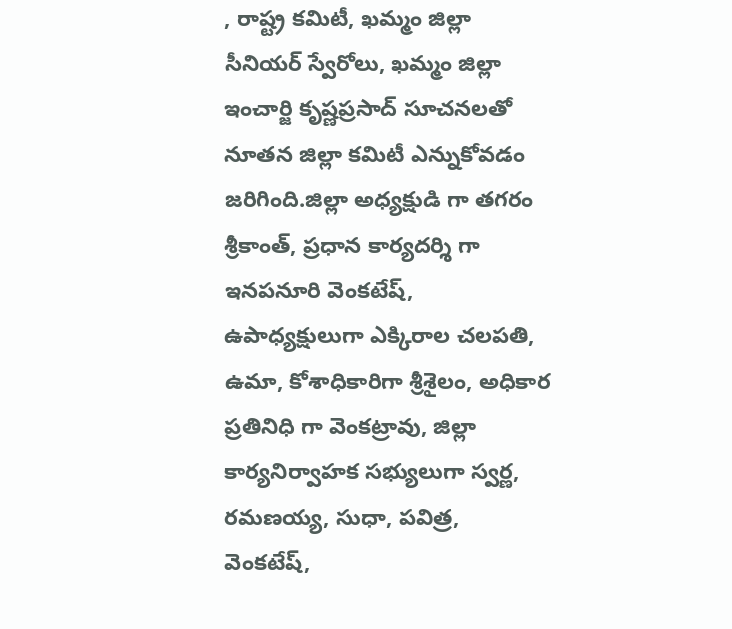, రాష్ట్ర కమిటీ, ఖమ్మం జిల్లా సీనియర్ స్వేరోలు, ఖమ్మం జిల్లా ఇంచార్జి కృష్ణప్రసాద్ సూచనలతో నూతన జిల్లా కమిటీ ఎన్నుకోవడం జరిగింది.జిల్లా అధ్యక్షుడి గా తగరం శ్రీకాంత్, ప్రధాన కార్యదర్శి గా ఇనపనూరి వెంకటేష్, ఉపాధ్యక్షులుగా ఎక్కిరాల చలపతి, ఉమా, కోశాధికారిగా శ్రీశైలం, అధికార ప్రతినిధి గా వెంకట్రావు, జిల్లా కార్యనిర్వాహక సభ్యులుగా స్వర్ణ, రమణయ్య, సుధా, పవిత్ర, వెంకటేష్,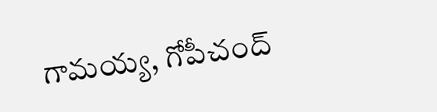గామయ్య, గోపీచంద్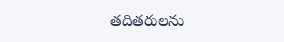తదితరులను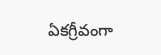ఏకగ్రీవంగా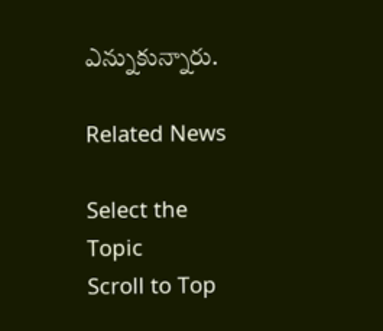ఎన్నుకున్నారు.

Related News

Select the Topic
Scroll to Top